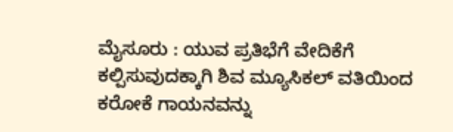ಮೈಸೂರು : ಯುವ ಪ್ರತಿಭೆಗೆ ವೇದಿಕೆಗೆ ಕಲ್ಪಿಸುವುದಕ್ಕಾಗಿ ಶಿವ ಮ್ಯೂಸಿಕಲ್ ವತಿಯಿಂದ
ಕರೋಕೆ ಗಾಯನವನ್ನು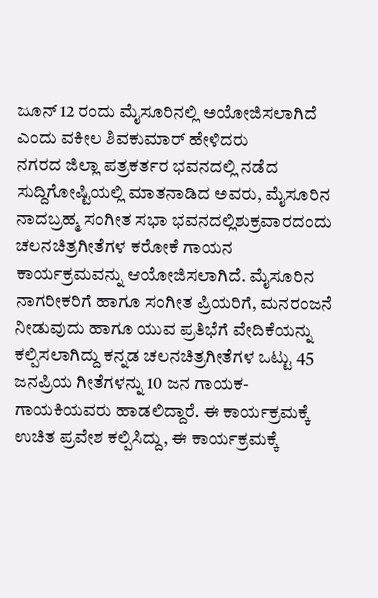ಜೂನ್ 12 ರಂದು ಮೈಸೂರಿನಲ್ಲಿ ಅಯೋಜಿಸಲಾಗಿದೆ ಎಂದು ವಕೀಲ ಶಿವಕುಮಾರ್ ಹೇಳಿದರು
ನಗರದ ಜಿಲ್ಲಾ ಪತ್ರಕರ್ತರ ಭವನದಲ್ಲಿ ನಡೆದ ಸುದ್ದಿಗೋಷ್ಟಿಯಲ್ಲಿ ಮಾತನಾಡಿದ ಅವರು, ಮೈಸೂರಿನ ನಾದಬ್ರಹ್ಮ ಸಂಗೀತ ಸಭಾ ಭವನದಲ್ಲಿಶುಕ್ರವಾರದಂದು ಚಲನಚಿತ್ರಗೀತೆಗಳ ಕರೋಕೆ ಗಾಯನ ಕಾರ್ಯಕ್ರಮವನ್ನು ಆಯೋಜಿಸಲಾಗಿದೆ. ಮೈಸೂರಿನ ನಾಗರೀಕರಿಗೆ ಹಾಗೂ ಸಂಗೀತ ಪ್ರಿಯರಿಗೆ, ಮನರಂಜನೆ ನೀಡುವುದು ಹಾಗೂ ಯುವ ಪ್ರತಿಭೆಗೆ ವೇದಿಕೆಯನ್ನು ಕಲ್ಪಿಸಲಾಗಿದ್ದು ಕನ್ನಡ ಚಲನಚಿತ್ರಗೀತೆಗಳ ಒಟ್ಟು 45 ಜನಪ್ರಿಯ ಗೀತೆಗಳನ್ನು 10 ಜನ ಗಾಯಕ-ಗಾಯಕಿಯವರು ಹಾಡಲಿದ್ದಾರೆ. ಈ ಕಾರ್ಯಕ್ರಮಕ್ಕೆ ಉಚಿತ ಪ್ರವೇಶ ಕಲ್ಪಿಸಿದ್ದು, ಈ ಕಾರ್ಯಕ್ರಮಕ್ಕೆ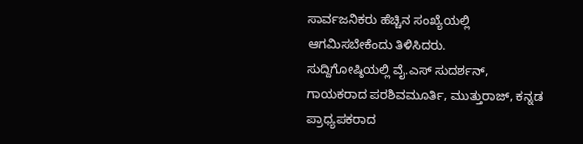ಸಾರ್ವಜನಿಕರು ಹೆಚ್ಚಿನ ಸಂಖ್ಯೆಯಲ್ಲಿ ಆಗಮಿಸಬೇಕೆಂದು ತಿಳಿಸಿದರು.
ಸುದ್ದಿಗೋಷ್ಠಿಯಲ್ಲಿ ವೈ.ಎಸ್ ಸುದರ್ಶನ್, ಗಾಯಕರಾದ ಪರಶಿವಮೂರ್ತಿ, ಮುತ್ತುರಾಜ್, ಕನ್ನಡ ಪ್ರಾಧ್ಯಪಕರಾದ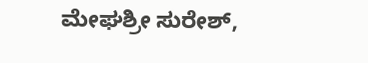ಮೇಘಶ್ರೀ ಸುರೇಶ್,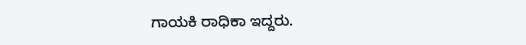ಗಾಯಕಿ ರಾಧಿಕಾ ಇದ್ದರು.